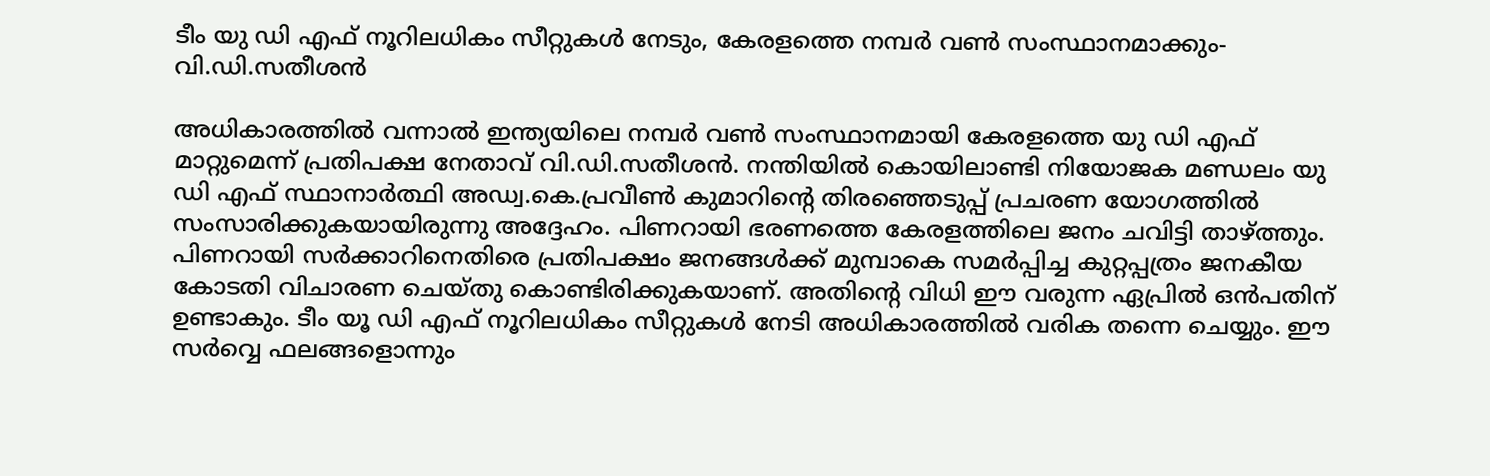ടീം യു ഡി എഫ് നൂറിലധികം സീറ്റുകള്‍ നേടും, കേരളത്തെ നമ്പര്‍ വണ്‍ സംസ്ഥാനമാക്കും-വി.ഡി.സതീശന്‍

അധികാരത്തില്‍ വന്നാല്‍ ഇന്ത്യയിലെ നമ്പര്‍ വണ്‍ സംസ്ഥാനമായി കേരളത്തെ യു ഡി എഫ് മാറ്റുമെന്ന് പ്രതിപക്ഷ നേതാവ് വി.ഡി.സതീശന്‍. നന്തിയില്‍ കൊയിലാണ്ടി നിയോജക മണ്ഡലം യു ഡി എഫ് സ്ഥാനാര്‍ത്ഥി അഡ്വ.കെ.പ്രവീണ്‍ കുമാറിന്റെ തിരഞ്ഞെടുപ്പ് പ്രചരണ യോഗത്തില്‍ സംസാരിക്കുകയായിരുന്നു അദ്ദേഹം. പിണറായി ഭരണത്തെ കേരളത്തിലെ ജനം ചവിട്ടി താഴ്ത്തും. പിണറായി സര്‍ക്കാറിനെതിരെ പ്രതിപക്ഷം ജനങ്ങള്‍ക്ക് മുമ്പാകെ സമര്‍പ്പിച്ച കുറ്റപ്പത്രം ജനകീയ കോടതി വിചാരണ ചെയ്തു കൊണ്ടിരിക്കുകയാണ്. അതിന്റെ വിധി ഈ വരുന്ന ഏപ്രില്‍ ഒന്‍പതിന് ഉണ്ടാകും. ടീം യൂ ഡി എഫ് നൂറിലധികം സീറ്റുകള്‍ നേടി അധികാരത്തില്‍ വരിക തന്നെ ചെയ്യും. ഈ സര്‍വ്വെ ഫലങ്ങളൊന്നും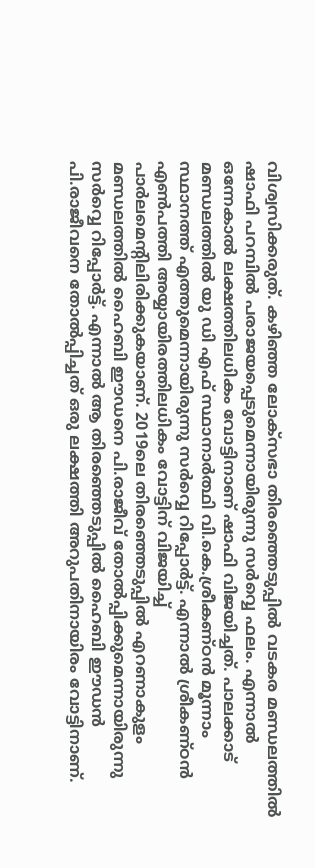വിശ്വസിക്കരുത്. കഴിഞ്ഞ ലോക്‌സഭാ തിരഞ്ഞെടുപ്പില്‍ വടകര മണ്ഡലത്തില്‍ ഷാഫി പറമ്പില്‍ പരാജയപ്പെടുമെന്നായിരുന്നു സര്‍വ്വെ ഫലം. എന്നാല്‍ ഒന്നേകാല്‍ ലക്ഷത്തിലധികം വോട്ടിനാണ് ഷാഫി വിജയിച്ചത്. പാലക്കാട് മണ്ഡലത്തില്‍ യു ഡി എഫ് സ്ഥാനാര്‍ത്ഥി വി.കെ.ശ്രീകണ്ഠന്‍ മൂന്നാം സ്ഥാനത്ത് എത്തുമെന്നായിരുന്നു സര്‍വ്വെ റിപ്പോര്‍ട്ട്. എന്നാല്‍ ശ്രീകണ്ഠന്‍ എണ്‍പത്തി അയ്യായിരത്തിലധികം വോട്ടിന് വിജയിച്ച് പാര്‍ലമെന്റിലിരിക്കുകയാണ്. 2019ലെ തിരഞ്ഞെടുപ്പില്‍ എറണാകുളം മണ്ഡലത്തില്‍ ഹൈബി ഈഡനെ പി.രാജീവ് തോല്‍പ്പിക്കുമെന്നായിരുന്നു സര്‍വ്വെ റിപ്പോര്‍ട്ട്. എന്നാല്‍ ആ തിരഞ്ഞെടുപ്പില്‍ ഹൈബി ഈഡന്‍ പി.രാജീവനെ തോല്‍പ്പിച്ചത് ഒരു ലക്ഷത്തി അറുപതിനായിരം വോട്ടിനാണ്.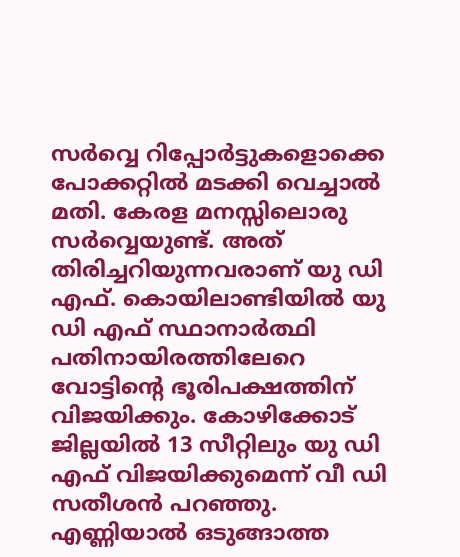സര്‍വ്വെ റിപ്പോര്‍ട്ടുകളൊക്കെ പോക്കറ്റില്‍ മടക്കി വെച്ചാല്‍ മതി. കേരള മനസ്സിലൊരു സര്‍വ്വെയുണ്ട്. അത് തിരിച്ചറിയുന്നവരാണ് യു ഡി എഫ്. കൊയിലാണ്ടിയില്‍ യു ഡി എഫ് സ്ഥാനാര്‍ത്ഥി പതിനായിരത്തിലേറെ വോട്ടിന്റെ ഭൂരിപക്ഷത്തിന് വിജയിക്കും. കോഴിക്കോട് ജില്ലയില്‍ 13 സീറ്റിലും യു ഡി എഫ് വിജയിക്കുമെന്ന് വീ ഡി സതീശന്‍ പറഞ്ഞു.
എണ്ണിയാല്‍ ഒടുങ്ങാത്ത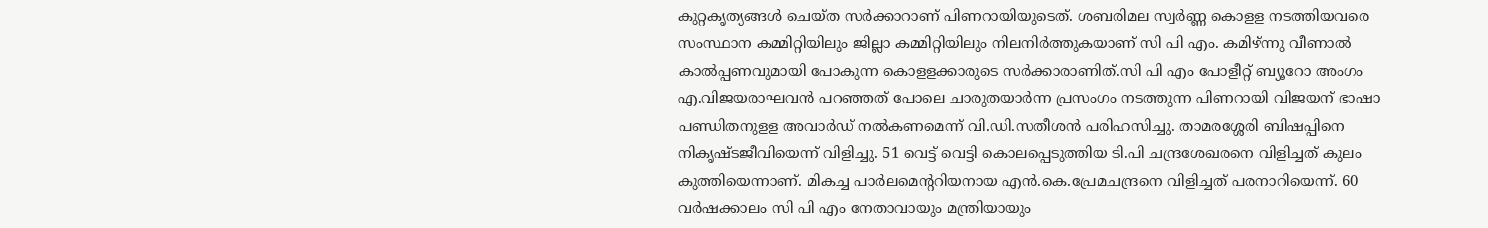കുറ്റകൃത്യങ്ങള്‍ ചെയ്ത സര്‍ക്കാറാണ് പിണറായിയുടെത്. ശബരിമല സ്വര്‍ണ്ണ കൊളള നടത്തിയവരെ സംസ്ഥാന കമ്മിറ്റിയിലും ജില്ലാ കമ്മിറ്റിയിലും നിലനിര്‍ത്തുകയാണ് സി പി എം. കമിഴ്ന്നു വീണാല്‍ കാല്‍പ്പണവുമായി പോകുന്ന കൊളളക്കാരുടെ സര്‍ക്കാരാണിത്.സി പി എം പോളീറ്റ് ബ്യൂറോ അംഗം എ.വിജയരാഘവന്‍ പറഞ്ഞത് പോലെ ചാരുതയാര്‍ന്ന പ്രസംഗം നടത്തുന്ന പിണറായി വിജയന് ഭാഷാ പണ്ഡിതനുളള അവാര്‍ഡ് നല്‍കണമെന്ന് വി.ഡി.സതീശന്‍ പരിഹസിച്ചു. താമരശ്ശേരി ബിഷപ്പിനെ നികൃഷ്ടജീവിയെന്ന് വിളിച്ചു. 51 വെട്ട് വെട്ടി കൊലപ്പെടുത്തിയ ടി.പി ചന്ദ്രശേഖരനെ വിളിച്ചത് കുലം കുത്തിയെന്നാണ്. മികച്ച പാര്‍ലമെന്ററിയനായ എന്‍.കെ.പ്രേമചന്ദ്രനെ വിളിച്ചത് പരനാറിയെന്ന്. 60 വര്‍ഷക്കാലം സി പി എം നേതാവായും മന്ത്രിയായും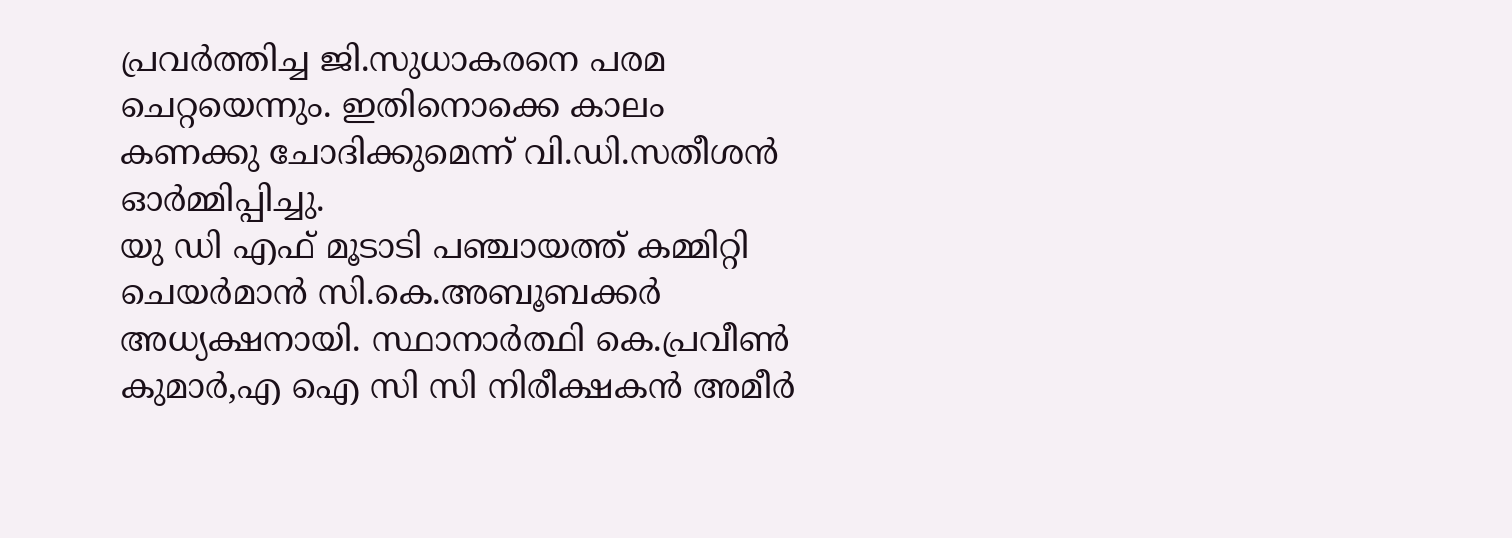പ്രവര്‍ത്തിച്ച ജി.സുധാകരനെ പരമ ചെറ്റയെന്നും. ഇതിനൊക്കെ കാലം കണക്കു ചോദിക്കുമെന്ന് വി.ഡി.സതീശന്‍ ഓര്‍മ്മിപ്പിച്ചു.
യു ഡി എഫ് മൂടാടി പഞ്ചായത്ത് കമ്മിറ്റി ചെയര്‍മാന്‍ സി.കെ.അബൂബക്കര്‍ അധ്യക്ഷനായി. സ്ഥാനാര്‍ത്ഥി കെ.പ്രവീണ്‍ കുമാര്‍,എ ഐ സി സി നിരീക്ഷകന്‍ അമീര്‍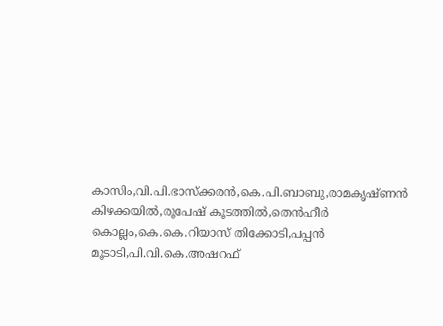കാസിം,വി.പി.ഭാസ്‌ക്കരന്‍,കെ.പി.ബാബു,രാമകൃഷ്ണന്‍ കിഴക്കയില്‍,രൂപേഷ് കൂടത്തില്‍,തെന്‍ഹീര്‍ കൊല്ലം,കെ.കെ.റിയാസ് തിക്കോടി,പപ്പന്‍ മൂടാടി,പി.വി.കെ.അഷറഫ്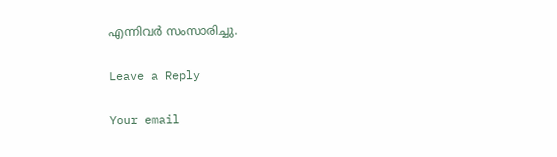എന്നിവര്‍ സംസാരിച്ചു.

Leave a Reply

Your email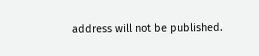address will not be published.